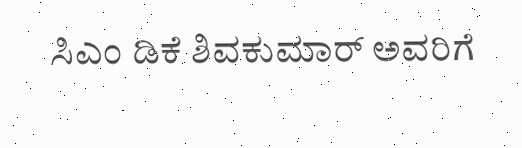ಸಿಎಂ ಡಿಕೆ ಶಿವಕುಮಾರ್ ಅವರಿಗೆ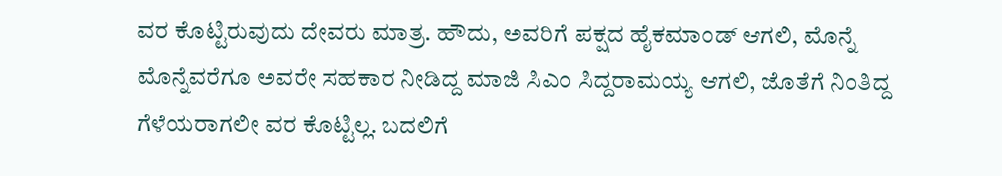ವರ ಕೊಟ್ಟಿರುವುದು ದೇವರು ಮಾತ್ರ. ಹೌದು, ಅವರಿಗೆ ಪಕ್ಷದ ಹೈಕಮಾಂಡ್ ಆಗಲಿ, ಮೊನ್ನೆ ಮೊನ್ನೆವರೆಗೂ ಅವರೇ ಸಹಕಾರ ನೀಡಿದ್ದ ಮಾಜಿ ಸಿಎಂ ಸಿದ್ದರಾಮಯ್ಯ ಆಗಲಿ, ಜೊತೆಗೆ ನಿಂತಿದ್ದ ಗೆಳೆಯರಾಗಲೀ ವರ ಕೊಟ್ಟಿಲ್ಲ. ಬದಲಿಗೆ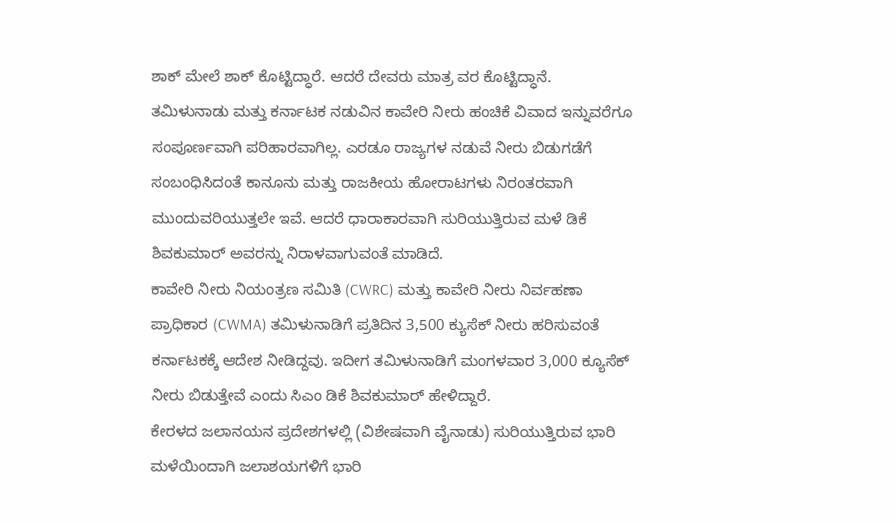ಶಾಕ್ ಮೇಲೆ ಶಾಕ್ ಕೊಟ್ಟಿದ್ಧಾರೆ. ಆದರೆ ದೇವರು ಮಾತ್ರ ವರ ಕೊಟ್ಟಿದ್ಧಾನೆ.
ತಮಿಳುನಾಡು ಮತ್ತು ಕರ್ನಾಟಕ ನಡುವಿನ ಕಾವೇರಿ ನೀರು ಹಂಚಿಕೆ ವಿವಾದ ಇನ್ನುವರೆಗೂ ಸಂಪೂರ್ಣವಾಗಿ ಪರಿಹಾರವಾಗಿಲ್ಲ. ಎರಡೂ ರಾಜ್ಯಗಳ ನಡುವೆ ನೀರು ಬಿಡುಗಡೆಗೆ ಸಂಬಂಧಿಸಿದಂತೆ ಕಾನೂನು ಮತ್ತು ರಾಜಕೀಯ ಹೋರಾಟಗಳು ನಿರಂತರವಾಗಿ ಮುಂದುವರಿಯುತ್ತಲೇ ಇವೆ. ಆದರೆ ಧಾರಾಕಾರವಾಗಿ ಸುರಿಯುತ್ತಿರುವ ಮಳೆ ಡಿಕೆ ಶಿವಕುಮಾರ್ ಅವರನ್ನು ನಿರಾಳವಾಗುವಂತೆ ಮಾಡಿದೆ.
ಕಾವೇರಿ ನೀರು ನಿಯಂತ್ರಣ ಸಮಿತಿ (CWRC) ಮತ್ತು ಕಾವೇರಿ ನೀರು ನಿರ್ವಹಣಾ ಪ್ರಾಧಿಕಾರ (CWMA) ತಮಿಳುನಾಡಿಗೆ ಪ್ರತಿದಿನ 3,500 ಕ್ಯುಸೆಕ್ ನೀರು ಹರಿಸುವಂತೆ ಕರ್ನಾಟಕಕ್ಕೆ ಆದೇಶ ನೀಡಿದ್ದವು. ಇದೀಗ ತಮಿಳುನಾಡಿಗೆ ಮಂಗಳವಾರ 3,000 ಕ್ಯೂಸೆಕ್ ನೀರು ಬಿಡುತ್ತೇವೆ ಎಂದು ಸಿಎಂ ಡಿಕೆ ಶಿವಕುಮಾರ್ ಹೇಳಿದ್ದಾರೆ.
ಕೇರಳದ ಜಲಾನಯನ ಪ್ರದೇಶಗಳಲ್ಲಿ (ವಿಶೇಷವಾಗಿ ವೈನಾಡು) ಸುರಿಯುತ್ತಿರುವ ಭಾರಿ ಮಳೆಯಿಂದಾಗಿ ಜಲಾಶಯಗಳಿಗೆ ಭಾರಿ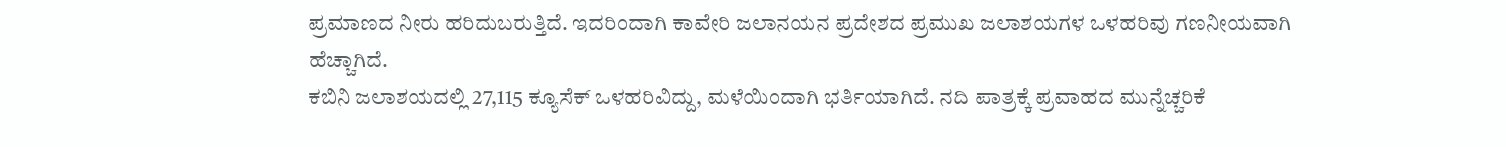ಪ್ರಮಾಣದ ನೀರು ಹರಿದುಬರುತ್ತಿದೆ. ಇದರಿಂದಾಗಿ ಕಾವೇರಿ ಜಲಾನಯನ ಪ್ರದೇಶದ ಪ್ರಮುಖ ಜಲಾಶಯಗಳ ಒಳಹರಿವು ಗಣನೀಯವಾಗಿ ಹೆಚ್ಚಾಗಿದೆ.
ಕಬಿನಿ ಜಲಾಶಯದಲ್ಲಿ 27,115 ಕ್ಯೂಸೆಕ್ ಒಳಹರಿವಿದ್ದು, ಮಳೆಯಿಂದಾಗಿ ಭರ್ತಿಯಾಗಿದೆ. ನದಿ ಪಾತ್ರಕ್ಕೆ ಪ್ರವಾಹದ ಮುನ್ನೆಚ್ಚರಿಕೆ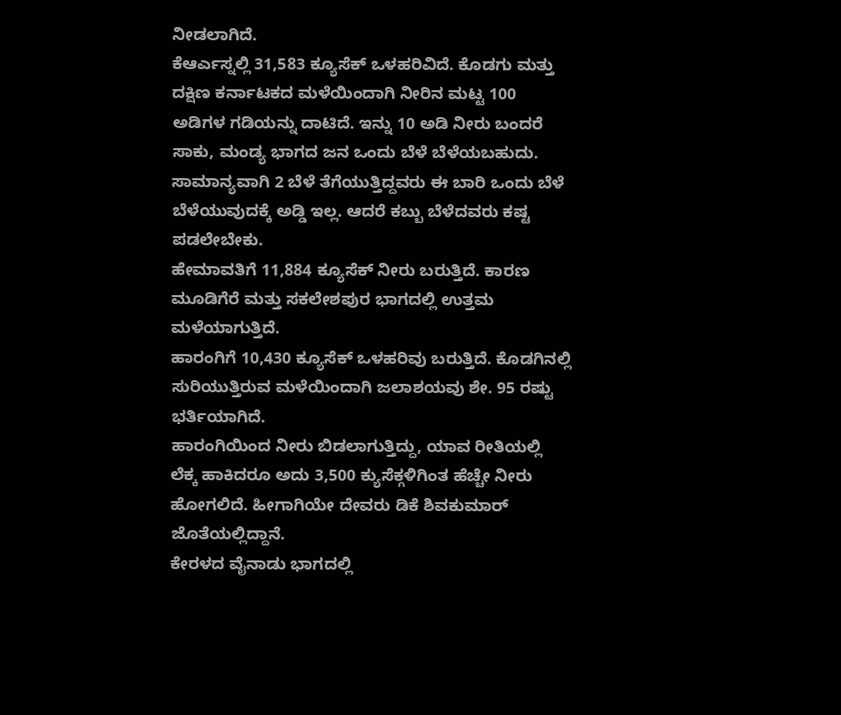ನೀಡಲಾಗಿದೆ.
ಕೆಆರ್ಎಸ್ನಲ್ಲಿ 31,583 ಕ್ಯೂಸೆಕ್ ಒಳಹರಿವಿದೆ. ಕೊಡಗು ಮತ್ತು ದಕ್ಷಿಣ ಕರ್ನಾಟಕದ ಮಳೆಯಿಂದಾಗಿ ನೀರಿನ ಮಟ್ಟ 100 ಅಡಿಗಳ ಗಡಿಯನ್ನು ದಾಟಿದೆ. ಇನ್ನು 10 ಅಡಿ ನೀರು ಬಂದರೆ ಸಾಕು, ಮಂಡ್ಯ ಭಾಗದ ಜನ ಒಂದು ಬೆಳೆ ಬೆಳೆಯಬಹುದು. ಸಾಮಾನ್ಯವಾಗಿ 2 ಬೆಳೆ ತೆಗೆಯುತ್ತಿದ್ದವರು ಈ ಬಾರಿ ಒಂದು ಬೆಳೆ ಬೆಳೆಯುವುದಕ್ಕೆ ಅಡ್ಡಿ ಇಲ್ಲ. ಆದರೆ ಕಬ್ಬು ಬೆಳೆದವರು ಕಷ್ಟ ಪಡಲೇಬೇಕು.
ಹೇಮಾವತಿಗೆ 11,884 ಕ್ಯೂಸೆಕ್ ನೀರು ಬರುತ್ತಿದೆ. ಕಾರಣ ಮೂಡಿಗೆರೆ ಮತ್ತು ಸಕಲೇಶಪುರ ಭಾಗದಲ್ಲಿ ಉತ್ತಮ ಮಳೆಯಾಗುತ್ತಿದೆ.
ಹಾರಂಗಿಗೆ 10,430 ಕ್ಯೂಸೆಕ್ ಒಳಹರಿವು ಬರುತ್ತಿದೆ. ಕೊಡಗಿನಲ್ಲಿ ಸುರಿಯುತ್ತಿರುವ ಮಳೆಯಿಂದಾಗಿ ಜಲಾಶಯವು ಶೇ. 95 ರಷ್ಟು ಭರ್ತಿಯಾಗಿದೆ.
ಹಾರಂಗಿಯಿಂದ ನೀರು ಬಿಡಲಾಗುತ್ತಿದ್ದು, ಯಾವ ರೀತಿಯಲ್ಲಿ ಲೆಕ್ಕ ಹಾಕಿದರೂ ಅದು 3,500 ಕ್ಯುಸೆಕ್ಗಳಿಗಿಂತ ಹೆಚ್ಚೇ ನೀರು ಹೋಗಲಿದೆ. ಹೀಗಾಗಿಯೇ ದೇವರು ಡಿಕೆ ಶಿವಕುಮಾರ್ ಜೊತೆಯಲ್ಲಿದ್ದಾನೆ.
ಕೇರಳದ ವೈನಾಡು ಭಾಗದಲ್ಲಿ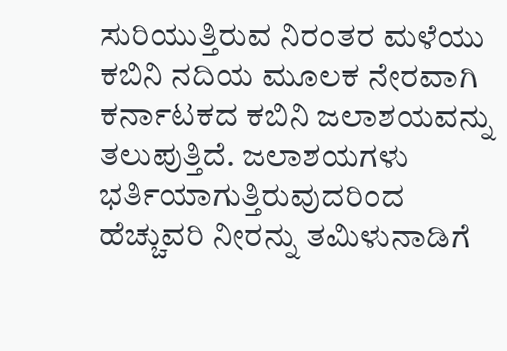ಸುರಿಯುತ್ತಿರುವ ನಿರಂತರ ಮಳೆಯು ಕಬಿನಿ ನದಿಯ ಮೂಲಕ ನೇರವಾಗಿ ಕರ್ನಾಟಕದ ಕಬಿನಿ ಜಲಾಶಯವನ್ನು ತಲುಪುತ್ತಿದೆ. ಜಲಾಶಯಗಳು ಭರ್ತಿಯಾಗುತ್ತಿರುವುದರಿಂದ ಹೆಚ್ಚುವರಿ ನೀರನ್ನು ತಮಿಳುನಾಡಿಗೆ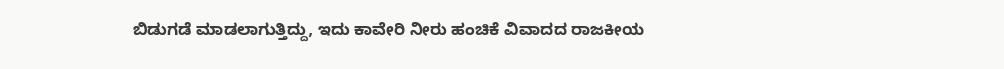ಬಿಡುಗಡೆ ಮಾಡಲಾಗುತ್ತಿದ್ದು, ಇದು ಕಾವೇರಿ ನೀರು ಹಂಚಿಕೆ ವಿವಾದದ ರಾಜಕೀಯ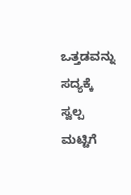ಒತ್ತಡವನ್ನು ಸದ್ಯಕ್ಕೆ ಸ್ವಲ್ಪ ಮಟ್ಟಿಗೆ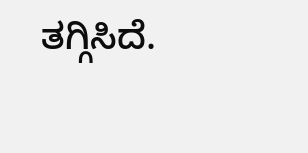ತಗ್ಗಿಸಿದೆ.